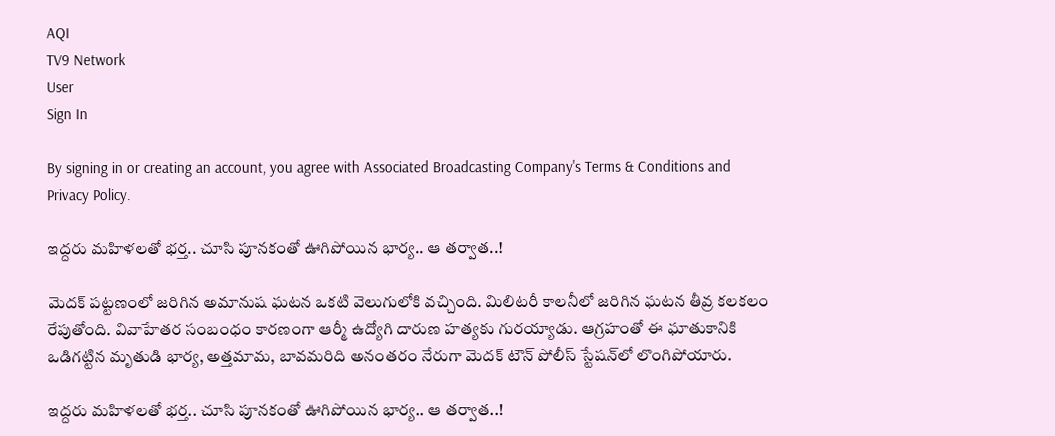AQI
TV9 Network
User
Sign In

By signing in or creating an account, you agree with Associated Broadcasting Company's Terms & Conditions and Privacy Policy.

ఇద్దరు మహిళలతో భర్త.. చూసి పూనకంతో ఊగిపోయిన భార్య.. ఆ తర్వాత..!

మెదక్ పట్టణంలో జరిగిన అమానుష ఘటన ఒకటి వెలుగులోకి వచ్చింది. మిలిటరీ కాలనీలో జరిగిన ఘటన తీవ్ర కలకలం రేపుతోంది. వివాహేతర సంబంధం కారణంగా ఆర్మీ ఉద్యోగి దారుణ హత్యకు గురయ్యాడు. ఆగ్రహంతో ఈ ఘాతుకానికి ఒడిగట్టిన మృతుడి భార్య, అత్తమామ, బావమరిది అనంతరం నేరుగా మెదక్ టౌన్ పోలీస్ స్టేషన్‌లో లొంగిపోయారు.

ఇద్దరు మహిళలతో భర్త.. చూసి పూనకంతో ఊగిపోయిన భార్య.. ఆ తర్వాత..!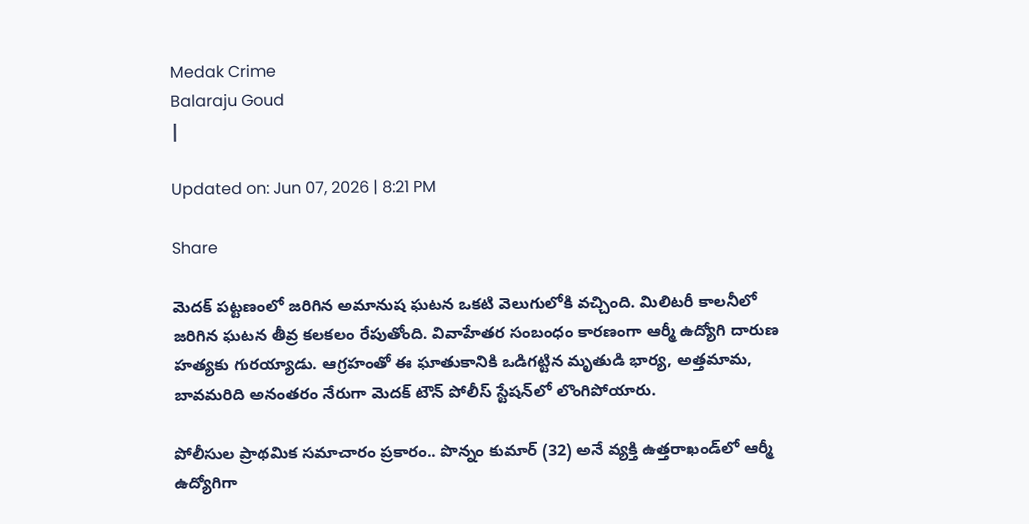Medak Crime
Balaraju Goud
|

Updated on: Jun 07, 2026 | 8:21 PM

Share

మెదక్ పట్టణంలో జరిగిన అమానుష ఘటన ఒకటి వెలుగులోకి వచ్చింది. మిలిటరీ కాలనీలో జరిగిన ఘటన తీవ్ర కలకలం రేపుతోంది. వివాహేతర సంబంధం కారణంగా ఆర్మీ ఉద్యోగి దారుణ హత్యకు గురయ్యాడు. ఆగ్రహంతో ఈ ఘాతుకానికి ఒడిగట్టిన మృతుడి భార్య, అత్తమామ, బావమరిది అనంతరం నేరుగా మెదక్ టౌన్ పోలీస్ స్టేషన్‌లో లొంగిపోయారు.

పోలీసుల ప్రాథమిక సమాచారం ప్రకారం.. పొన్నం కుమార్ (32) అనే వ్యక్తి ఉత్తరాఖండ్‌లో ఆర్మీ ఉద్యోగిగా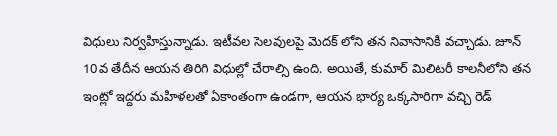విధులు నిర్వహిస్తున్నాడు. ఇటీవల సెలవులపై మెదక్ లోని తన నివాసానికి వచ్చాడు. జూన్ 10వ తేదీన ఆయన తిరిగి విధుల్లో చేరాల్సి ఉంది. అయితే, కుమార్ మిలిటరీ కాలనీలోని తన ఇంట్లో ఇద్దరు మహిళలతో ఏకాంతంగా ఉండగా, ఆయన భార్య ఒక్కసారిగా వచ్చి రెడ్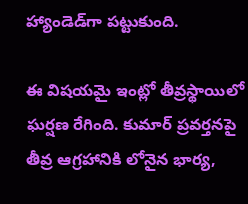హ్యాండెడ్‌గా పట్టుకుంది.

ఈ విషయమై ఇంట్లో తీవ్రస్థాయిలో ఘర్షణ రేగింది. కుమార్ ప్రవర్తనపై తీవ్ర ఆగ్రహానికి లోనైన భార్య,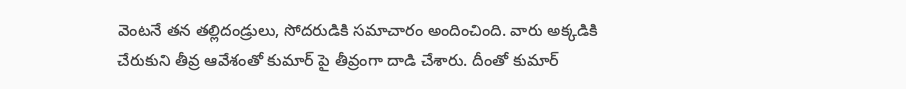వెంటనే తన తల్లిదండ్రులు, సోదరుడికి సమాచారం అందించింది. వారు అక్కడికి చేరుకుని తీవ్ర ఆవేశంతో కుమార్ పై తీవ్రంగా దాడి చేశారు. దీంతో కుమార్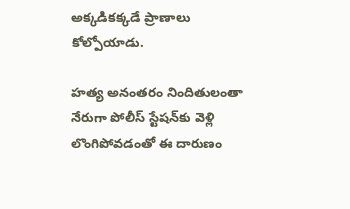అక్కడికక్కడే ప్రాణాలు కోల్పోయాడు.

హత్య అనంతరం నిందితులంతా నేరుగా పోలీస్ స్టేషన్‌కు వెళ్లి లొంగిపోవడంతో ఈ దారుణం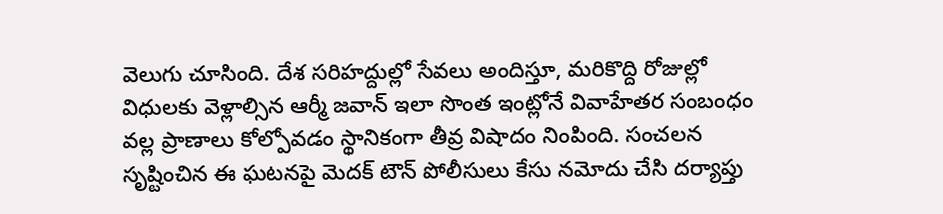వెలుగు చూసింది. దేశ సరిహద్దుల్లో సేవలు అందిస్తూ, మరికొద్ది రోజుల్లో విధులకు వెళ్లాల్సిన ఆర్మీ జవాన్ ఇలా సొంత ఇంట్లోనే వివాహేతర సంబంధం వల్ల ప్రాణాలు కోల్పోవడం స్థానికంగా తీవ్ర విషాదం నింపింది. సంచలన సృష్టించిన ఈ ఘటనపై మెదక్ టౌన్ పోలీసులు కేసు నమోదు చేసి దర్యాప్తు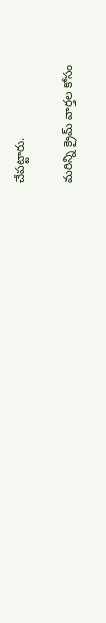చేపట్టారు.

మరిన్ని క్రైమ్ వార్తల కోసం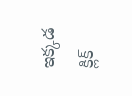ఇక్కడ క్లిక్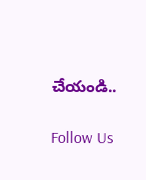చేయండి..

Follow Us